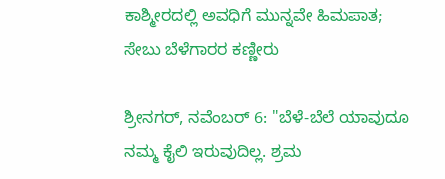ಕಾಶ್ಮೀರದಲ್ಲಿ ಅವಧಿಗೆ ಮುನ್ನವೇ ಹಿಮಪಾತ; ಸೇಬು ಬೆಳೆಗಾರರ ಕಣ್ಣೀರು

ಶ್ರೀನಗರ್, ನವೆಂಬರ್ 6: "ಬೆಳೆ-ಬೆಲೆ ಯಾವುದೂ ನಮ್ಮ ಕೈಲಿ ಇರುವುದಿಲ್ಲ. ಶ್ರಮ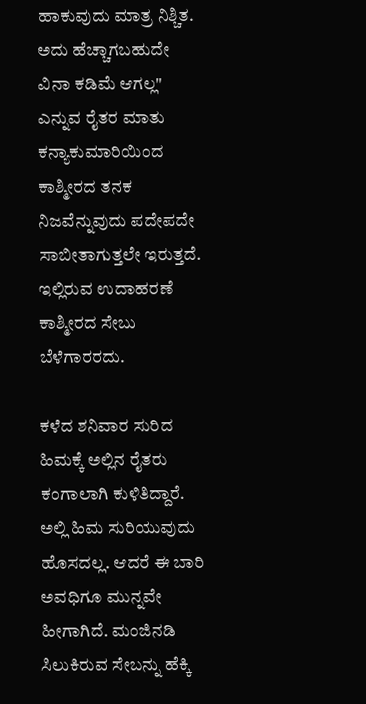ಹಾಕುವುದು ಮಾತ್ರ ನಿಶ್ಚಿತ. ಅದು ಹೆಚ್ಚಾಗಬಹುದೇ ವಿನಾ ಕಡಿಮೆ ಆಗಲ್ಲ" ಎನ್ನುವ ರೈತರ ಮಾತು ಕನ್ಯಾಕುಮಾರಿಯಿಂದ ಕಾಶ್ಮೀರದ ತನಕ ನಿಜವೆನ್ನುವುದು ಪದೇಪದೇ ಸಾಬೀತಾಗುತ್ತಲೇ ಇರುತ್ತದೆ. ಇಲ್ಲಿರುವ ಉದಾಹರಣೆ ಕಾಶ್ಮೀರದ ಸೇಬು ಬೆಳೆಗಾರರದು.

ಕಳೆದ ಶನಿವಾರ ಸುರಿದ ಹಿಮಕ್ಕೆ ಅಲ್ಲಿನ ರೈತರು ಕಂಗಾಲಾಗಿ ಕುಳಿತಿದ್ದಾರೆ. ಅಲ್ಲಿ ಹಿಮ ಸುರಿಯುವುದು ಹೊಸದಲ್ಲ. ಆದರೆ ಈ ಬಾರಿ ಅವಧಿಗೂ ಮುನ್ನವೇ ಹೀಗಾಗಿದೆ. ಮಂಜಿನಡಿ ಸಿಲುಕಿರುವ ಸೇಬನ್ನು ಹೆಕ್ಕಿ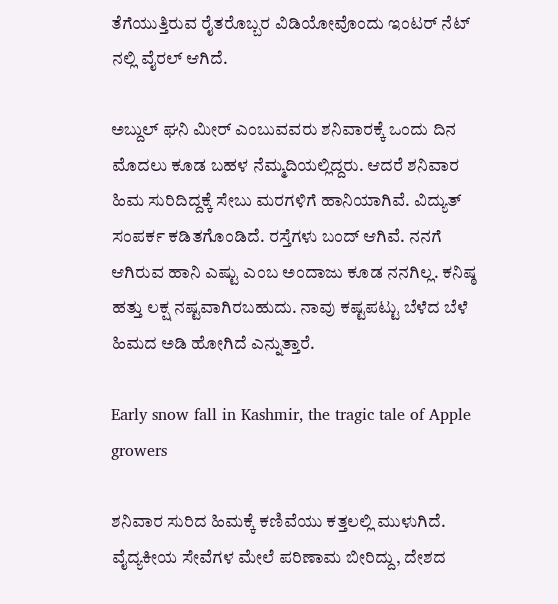ತೆಗೆಯುತ್ತಿರುವ ರೈತರೊಬ್ಬರ ವಿಡಿಯೋವೊಂದು ಇಂಟರ್ ನೆಟ್ ನಲ್ಲಿ ವೈರಲ್ ಆಗಿದೆ.

ಅಬ್ದುಲ್ ಘನಿ ಮೀರ್ ಎಂಬುವವರು ಶನಿವಾರಕ್ಕೆ ಒಂದು ದಿನ ಮೊದಲು ಕೂಡ ಬಹಳ ನೆಮ್ಮದಿಯಲ್ಲಿದ್ದರು. ಆದರೆ ಶನಿವಾರ ಹಿಮ ಸುರಿದಿದ್ದಕ್ಕೆ ಸೇಬು ಮರಗಳಿಗೆ ಹಾನಿಯಾಗಿವೆ. ವಿದ್ಯುತ್ ಸಂಪರ್ಕ ಕಡಿತಗೊಂಡಿದೆ. ರಸ್ತೆಗಳು ಬಂದ್ ಆಗಿವೆ. ನನಗೆ ಆಗಿರುವ ಹಾನಿ ಎಷ್ಟು ಎಂಬ ಅಂದಾಜು ಕೂಡ ನನಗಿಲ್ಲ. ಕನಿಷ್ಠ ಹತ್ತು ಲಕ್ಷ ನಷ್ಟವಾಗಿರಬಹುದು. ನಾವು ಕಷ್ಟಪಟ್ಟು ಬೆಳೆದ ಬೆಳೆ ಹಿಮದ ಅಡಿ ಹೋಗಿದೆ ಎನ್ನುತ್ತಾರೆ.

Early snow fall in Kashmir, the tragic tale of Apple growers

ಶನಿವಾರ ಸುರಿದ ಹಿಮಕ್ಕೆ ಕಣಿವೆಯು ಕತ್ತಲಲ್ಲಿ ಮುಳುಗಿದೆ. ವೈದ್ಯಕೀಯ ಸೇವೆಗಳ ಮೇಲೆ ಪರಿಣಾಮ ಬೀರಿದ್ದು, ದೇಶದ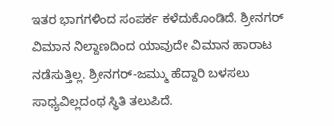ಇತರ ಭಾಗಗಳಿಂದ ಸಂಪರ್ಕ ಕಳೆದುಕೊಂಡಿದೆ. ಶ್ರೀನಗರ್ ವಿಮಾನ ನಿಲ್ದಾಣದಿಂದ ಯಾವುದೇ ವಿಮಾನ ಹಾರಾಟ ನಡೆಸುತ್ತಿಲ್ಲ. ಶ್ರೀನಗರ್-ಜಮ್ಮು ಹೆದ್ದಾರಿ ಬಳಸಲು ಸಾಧ್ಯವಿಲ್ಲದಂಥ ಸ್ಥಿತಿ ತಲುಪಿದೆ.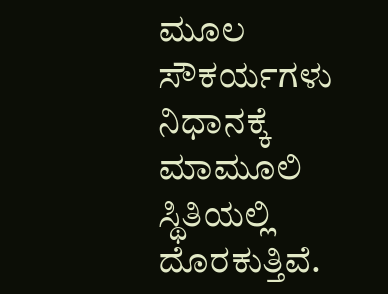ಮೂಲ ಸೌಕರ್ಯಗಳು ನಿಧಾನಕ್ಕೆ ಮಾಮೂಲಿ ಸ್ಥಿತಿಯಲ್ಲಿ ದೊರಕುತ್ತಿವೆ.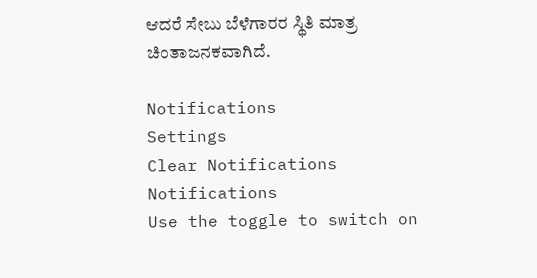ಆದರೆ ಸೇಬು ಬೆಳೆಗಾರರ ಸ್ಥಿತಿ ಮಾತ್ರ ಚಿಂತಾಜನಕವಾಗಿದೆ.

Notifications
Settings
Clear Notifications
Notifications
Use the toggle to switch on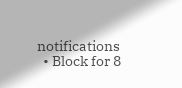notifications
  • Block for 8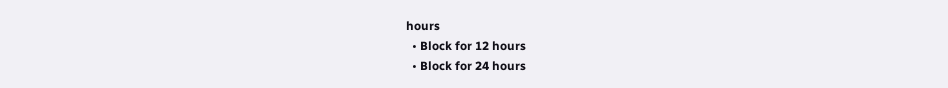hours
  • Block for 12 hours
  • Block for 24 hours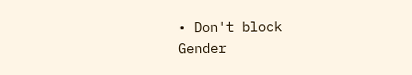• Don't block
Gender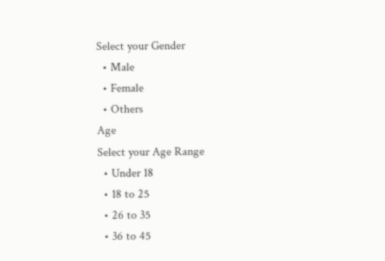Select your Gender
  • Male
  • Female
  • Others
Age
Select your Age Range
  • Under 18
  • 18 to 25
  • 26 to 35
  • 36 to 45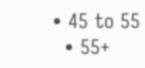• 45 to 55
  • 55+